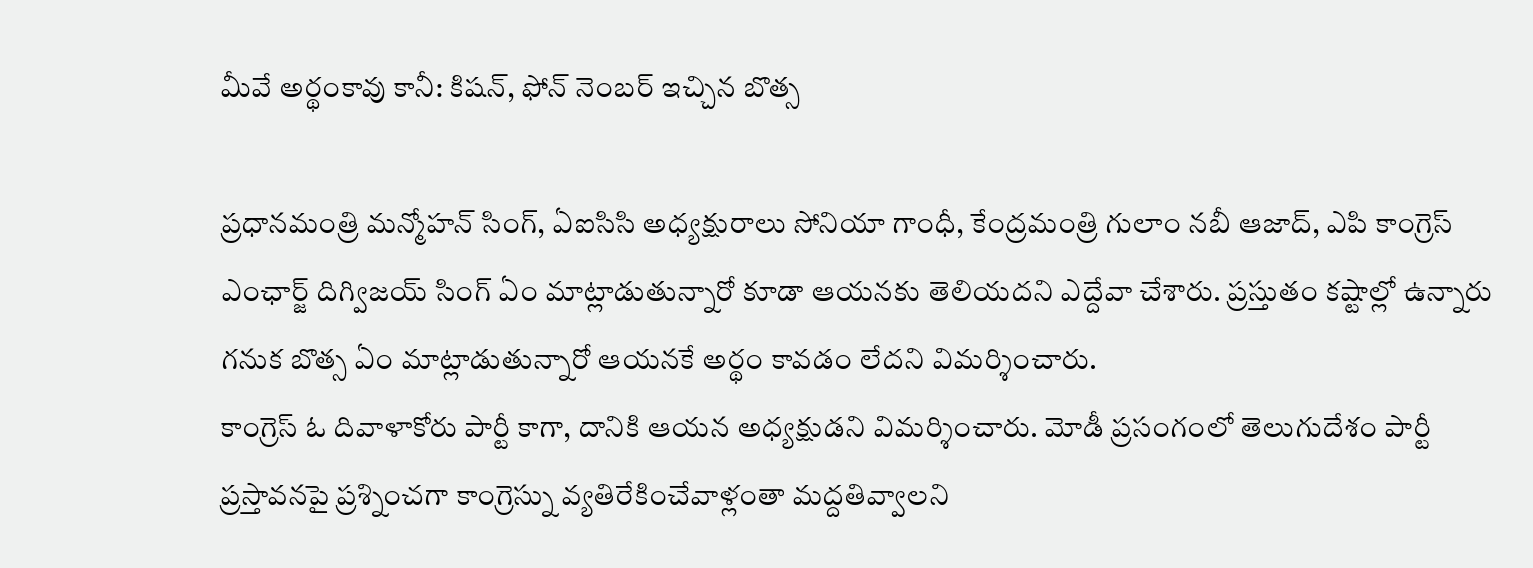మీవే అర్థంకావు కానీ: కిషన్, ఫోన్ నెంబర్ ఇచ్చిన బొత్స

ప్రధానమంత్రి మన్మోహన్ సింగ్, ఏఐసిసి అధ్యక్షురాలు సోనియా గాంధీ, కేంద్రమంత్రి గులాం నబీ ఆజాద్, ఎపి కాంగ్రెస్ ఎంఛార్జ్ దిగ్విజయ్ సింగ్ ఏం మాట్లాడుతున్నారో కూడా ఆయనకు తెలియదని ఎద్దేవా చేశారు. ప్రస్తుతం కష్టాల్లో ఉన్నారు గనుక బొత్స ఏం మాట్లాడుతున్నారో ఆయనకే అర్థం కావడం లేదని విమర్శించారు.
కాంగ్రెస్ ఓ దివాళాకోరు పార్టీ కాగా, దానికి ఆయన అధ్యక్షుడని విమర్శించారు. మోడీ ప్రసంగంలో తెలుగుదేశం పార్టీ ప్రస్తావనపై ప్రశ్నించగా కాంగ్రెస్ను వ్యతిరేకించేవాళ్లంతా మద్దతివ్వాలని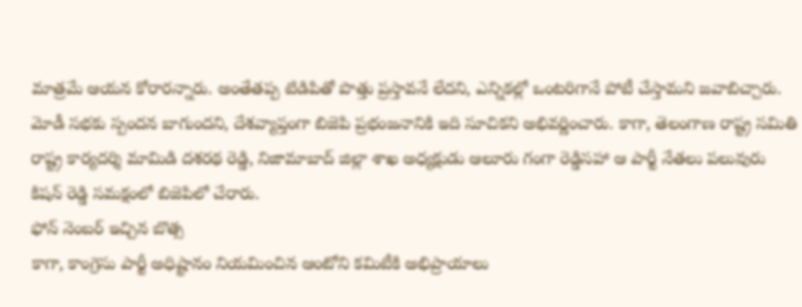మాత్రమే ఆయన కోరారన్నారు. అంతేతప్ప టిడిపితో పొత్తు ప్రస్తావనే లేదని, ఎన్నికల్లో ఒంటరిగానే పోటీ చేస్తామని జవాబిచ్చారు.
మోడీ సభకు స్పందన బాగుందని, దేశవ్యాప్తంగా బిజెపి ప్రభంజనానికి ఇది సూచికని అభివర్ణించారు. కాగా, తెలంగాణ రాష్ట్ర సమితి రాష్ట్ర కార్యదర్శి మామిడి దశరథ రెడ్డి, నిజామాబాద్ జిల్లా శాఖ అధ్యక్షుడు ఆలూరు గంగా రెడ్డిసహా ఆ పార్టీ నేతలు పలువురు కిషన్ రెడ్డి సమక్షంలో బిజెపిలో చేరారు.
ఫోన్ నెంబర్ ఇచ్చిన బొత్స
కాగా, కాంగ్రెసు పార్టీ అధిష్టానం నియమించిన ఆంటోని కమిటీకి అభిప్రాయాలు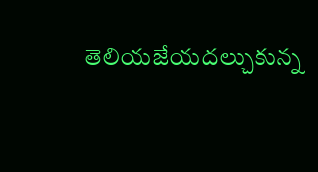తెలియజేయదల్చుకున్న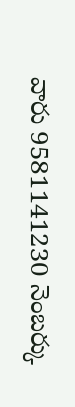వారు 9581141230 నెంబర్కు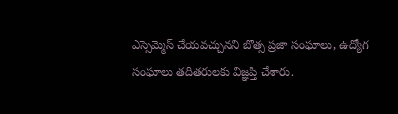ఎస్సెమ్మెస్ చేయవచ్చునని బొత్స ప్రజా సంఘాలు, ఉద్యోగ సంఘాలు తదితరులకు విజ్ఞప్తి చేశారు.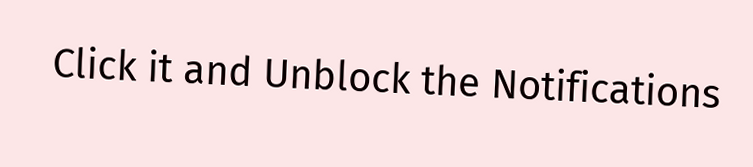Click it and Unblock the Notifications